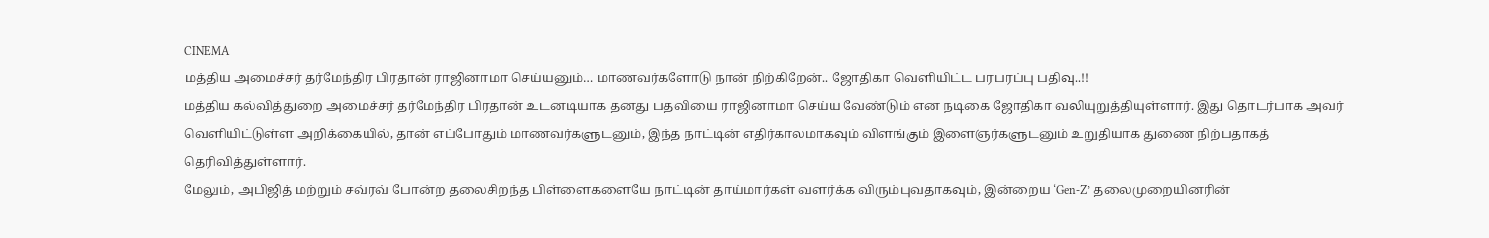CINEMA
மத்திய அமைச்சர் தர்மேந்திர பிரதான் ராஜினாமா செய்யனும்… மாணவர்களோடு நான் நிற்கிறேன்.. ஜோதிகா வெளியிட்ட பரபரப்பு பதிவு..!!
மத்திய கல்வித்துறை அமைச்சர் தர்மேந்திர பிரதான் உடனடியாக தனது பதவியை ராஜினாமா செய்ய வேண்டும் என நடிகை ஜோதிகா வலியுறுத்தியுள்ளார். இது தொடர்பாக அவர் வெளியிட்டுள்ள அறிக்கையில், தான் எப்போதும் மாணவர்களுடனும், இந்த நாட்டின் எதிர்காலமாகவும் விளங்கும் இளைஞர்களுடனும் உறுதியாக துணை நிற்பதாகத் தெரிவித்துள்ளார்.
மேலும், அபிஜித் மற்றும் சவ்ரவ் போன்ற தலைசிறந்த பிள்ளைகளையே நாட்டின் தாய்மார்கள் வளர்க்க விரும்புவதாகவும், இன்றைய ‘Gen-Z’ தலைமுறையினரின்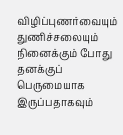விழிப்புணர்வையும் துணிச்சலையும் நினைக்கும் போது தனக்குப் பெருமையாக இருப்பதாகவும்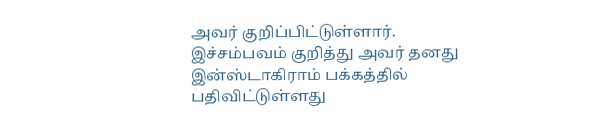அவர் குறிப்பிட்டுள்ளார். இச்சம்பவம் குறித்து அவர் தனது இன்ஸ்டாகிராம் பக்கத்தில் பதிவிட்டுள்ளது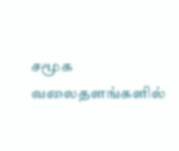சமூக வலைதளங்களில்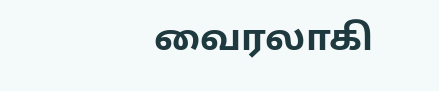வைரலாகி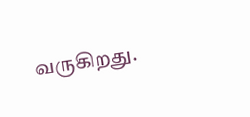வருகிறது.